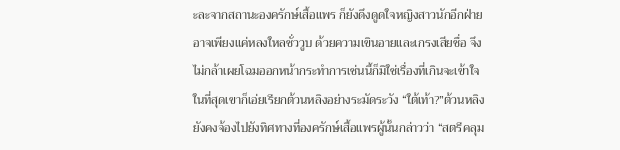ะละจากสถานะองครักษ์เสื้อแพร ก็ยังดึงดูดใจหญิงสาวนักอีกฝ่ายอาจเพียงแค่หลงใหลชั่ววูบ ด้วยความเขินอายและเกรงเสียชื่อ จึงไม่กล้าเผยโฉมออกหน้ากระทำการเช่นนี้ก็มิใช่เรื่องที่เกินจะเข้าใจในที่สุดเขาก็เอ่ยเรียกต้วนหลิงอย่างระมัดระวัง “ใต้เท้า?”ต้วนหลิงยังคงจ้องไปยังทิศทางที่องครักษ์เสื้อแพรผู้นั้นกล่าวว่า “สตรีคลุม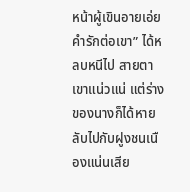หน้าผู้เขินอายเอ่ยคำรักต่อเขา” ได้หลบหนีไป สายตาเขาแน่วแน่ แต่ร่างของนางก็ได้หายลับไปกับฝูงชนเนืองแน่นเสีย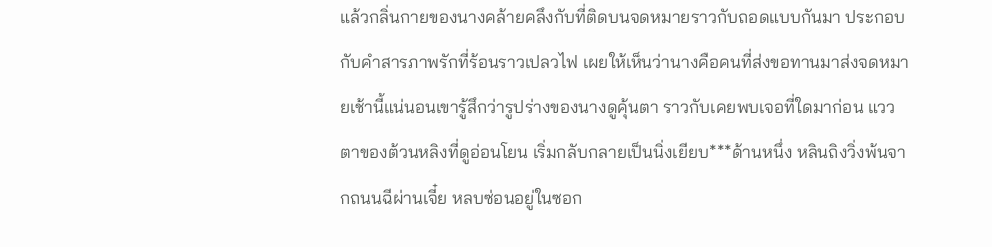แล้วกลิ่นกายของนางคล้ายคลึงกับที่ติดบนจดหมายราวกับถอดแบบกันมา ประกอบกับคำสารภาพรักที่ร้อนราวเปลวไฟ เผยให้เห็นว่านางคือคนที่ส่งขอทานมาส่งจดหมายเช้านี้แน่นอนเขารู้สึกว่ารูปร่างของนางดูคุ้นตา ราวกับเคยพบเจอที่ใดมาก่อน แววตาของต้วนหลิงที่ดูอ่อนโยน เริ่มกลับกลายเป็นนิ่งเยียบ***ด้านหนึ่ง หลินถิงวิ่งพ้นจากถนนฉีผ่านเจี๋ย หลบซ่อนอยู่ในซอก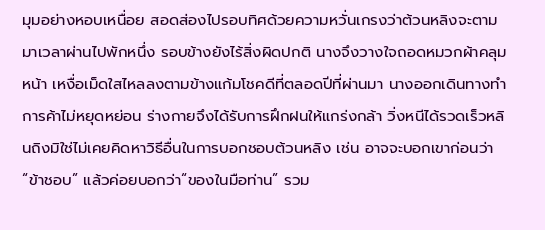มุมอย่างหอบเหนื่อย สอดส่องไปรอบทิศด้วยความหวั่นเกรงว่าต้วนหลิงจะตามมาเวลาผ่านไปพักหนึ่ง รอบข้างยังไร้สิ่งผิดปกติ นางจึงวางใจถอดหมวกผ้าคลุมหน้า เหงื่อเม็ดใสไหลลงตามข้างแก้มโชคดีที่ตลอดปีที่ผ่านมา นางออกเดินทางทำการค้าไม่หยุดหย่อน ร่างกายจึงได้รับการฝึกฝนให้แกร่งกล้า วิ่งหนีได้รวดเร็วหลินถิงมิใช่ไม่เคยคิดหาวิธีอื่นในการบอกชอบต้วนหลิง เช่น อาจจะบอกเขาก่อนว่า “ข้าชอบ” แล้วค่อยบอกว่า“ของในมือท่าน” รวม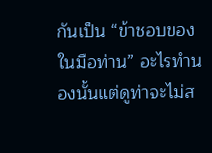กันเป็น “ข้าชอบของในมือท่าน” อะไรทำนองนั้นแต่ดูท่าจะไม่ส